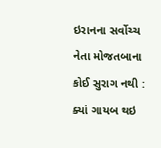ઇરાનના સર્વોચ્ચ નેતા મોજતબાના કોઈ સુરાગ નથી : ક્યાં ગાયબ થઇ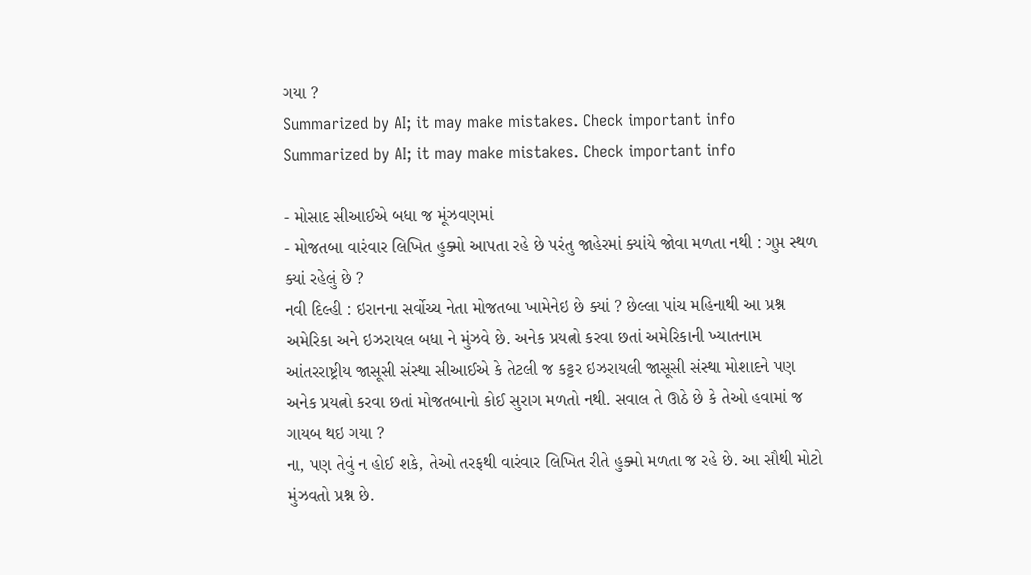ગયા ?
Summarized by AI; it may make mistakes. Check important info
Summarized by AI; it may make mistakes. Check important info

- મોસાદ સીઆઈએ બધા જ મૂંઝવણમાં
- મોજતબા વારંવાર લિખિત હુક્મો આપતા રહે છે પરંતુ જાહેરમાં ક્યાંયે જોવા મળતા નથી : ગુપ્ત સ્થળ ક્યાં રહેલું છે ?
નવી દિલ્હી : ઇરાનના સર્વોચ્ચ નેતા મોજતબા ખામેનેઇ છે ક્યાં ? છેલ્લા પાંચ મહિનાથી આ પ્રશ્ન અમેરિકા અને ઇઝરાયલ બધા ને મુંઝવે છે. અનેક પ્રયત્નો કરવા છતાં અમેરિકાની ખ્યાતનામ આંતરરાષ્ટ્રીય જાસૂસી સંસ્થા સીઆઈએ કે તેટલી જ કટ્ટર ઇઝરાયલી જાસૂસી સંસ્થા મોશાદને પણ અનેક પ્રયત્નો કરવા છતાં મોજતબાનો કોઈ સુરાગ મળતો નથી. સવાલ તે ઊઠે છે કે તેઓ હવામાં જ ગાયબ થઇ ગયા ?
ના, પણ તેવું ન હોઈ શકે, તેઓ તરફથી વારંવાર લિખિત રીતે હુક્મો મળતા જ રહે છે. આ સૌથી મોટો મુંઝવતો પ્રશ્ન છે.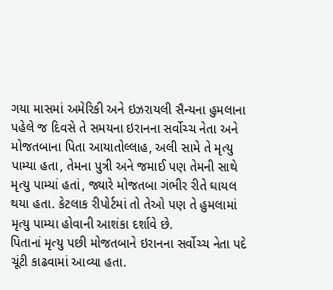ગયા માસમાં અમેરિકી અને ઇઝરાયલી સૈન્યના હુમલાના પહેલે જ દિવસે તે સમયના ઇરાનના સર્વોચ્ચ નેતા અને મોજતબાના પિતા આયાતોલ્લાહ, અલી સામે તે મૃત્યુ પામ્યા હતા, તેમના પુત્રી અને જમાઈ પણ તેમની સાથે મૃત્યુ પામ્યાં હતાં, જ્યારે મોજતબા ગંભીર રીતે ઘાયલ થયા હતા. કેટલાક રીપોર્ટમાં તો તેઓ પણ તે હુમલામાં મૃત્યુ પામ્યા હોવાની આશંકા દર્શાવે છે.
પિતાનાં મૃત્યુ પછી મોજતબાને ઇરાનના સર્વોચ્ચ નેતા પદે ચૂંટી કાઢવામાં આવ્યા હતા.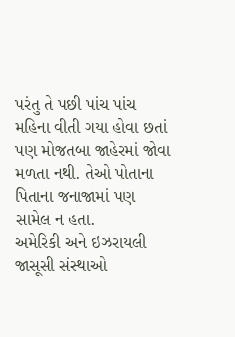પરંતુ તે પછી પાંચ પાંચ મહિના વીતી ગયા હોવા છતાં પણ મોજતબા જાહેરમાં જોવા મળતા નથી. તેઓ પોતાના પિતાના જનાજામાં પણ સામેલ ન હતા.
અમેરિકી અને ઇઝરાયલી જાસૂસી સંસ્થાઓ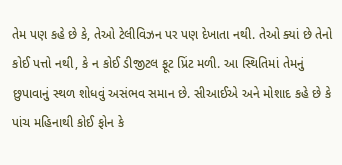તેમ પણ કહે છે કે, તેઓ ટેલીવિઝન પર પણ દેખાતા નથી. તેઓ ક્યાં છે તેનો કોઈ પત્તો નથી, કે ન કોઈ ડીજીટલ ફૂટ પ્રિંટ મળી. આ સ્થિતિમાં તેમનું છુપાવાનું સ્થળ શોધવું અસંભવ સમાન છે. સીઆઈએ અને મોશાદ કહે છે કે પાંચ મહિનાથી કોઈ ફોન કે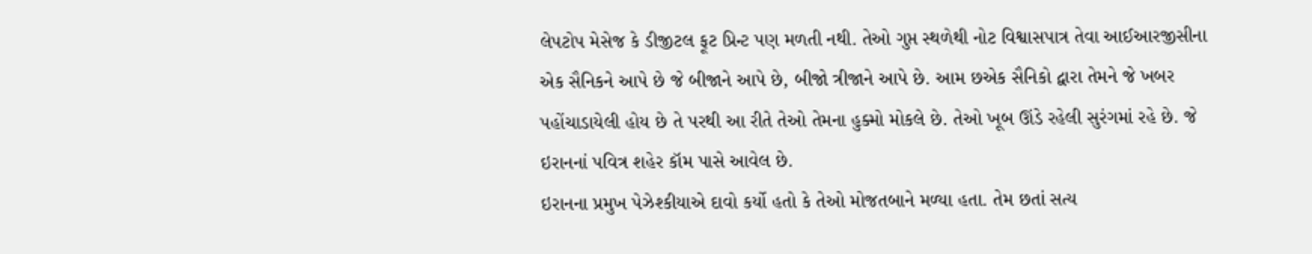લેપટોપ મેસેજ કે ડીજીટલ ફૂટ પ્રિન્ટ પણ મળતી નથી. તેઓ ગુપ્ત સ્થળેથી નોટ વિશ્વાસપાત્ર તેવા આઈઆરજીસીના એક સૈનિકને આપે છે જે બીજાને આપે છે, બીજો ત્રીજાને આપે છે. આમ છએક સૈનિકો દ્વારા તેમને જે ખબર પહોંચાડાયેલી હોય છે તે પરથી આ રીતે તેઓ તેમના હુક્મો મોકલે છે. તેઓ ખૂબ ઊંડે રહેલી સુરંગમાં રહે છે. જે ઇરાનનાં પવિત્ર શહેર કૉમ પાસે આવેલ છે.
ઇરાનના પ્રમુખ પેઝેશ્કીયાએ દાવો કર્યો હતો કે તેઓ મોજતબાને મળ્યા હતા. તેમ છતાં સત્ય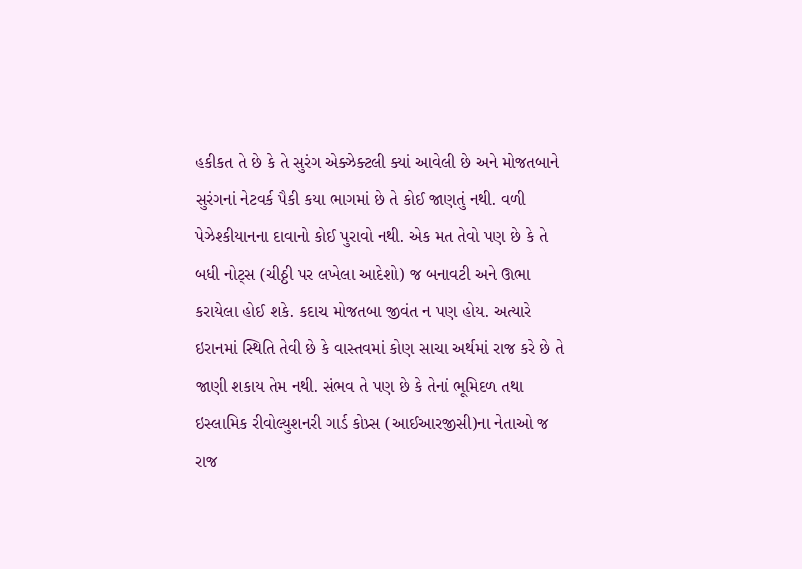હકીકત તે છે કે તે સુરંગ એક્ઝેક્ટલી ક્યાં આવેલી છે અને મોજતબાને સુરંગનાં નેટવર્ક પૈકી કયા ભાગમાં છે તે કોઈ જાણતું નથી. વળી પેઝેશ્કીયાનના દાવાનો કોઈ પુરાવો નથી. એક મત તેવો પણ છે કે તે બધી નોટ્સ (ચીઠ્ઠી પર લખેલા આદેશો) જ બનાવટી અને ઊભા કરાયેલા હોઈ શકે. કદાચ મોજતબા જીવંત ન પણ હોય. અત્યારે ઇરાનમાં સ્થિતિ તેવી છે કે વાસ્તવમાં કોણ સાચા અર્થમાં રાજ કરે છે તે જાણી શકાય તેમ નથી. સંભવ તે પણ છે કે તેનાં ભૂમિદળ તથા ઇસ્લામિક રીવોલ્યુશનરી ગાર્ડ કોપ્ર્સ (આઈઆરજીસી)ના નેતાઓ જ રાજ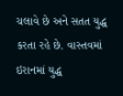ચલાવે છે અને સતત યુદ્ધ કરતા રહે છે. વાસ્તવમાં ઇરાનમાં યુદ્ધ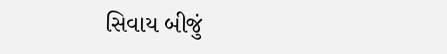સિવાય બીજું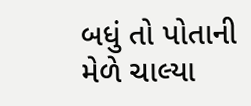બધું તો પોતાની મેળે ચાલ્યા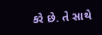કરે છે. તે સાથે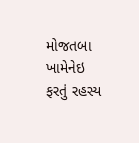મોજતબા ખામેનેઇ ફરતું રહસ્ય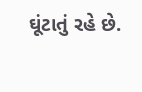ઘૂંટાતું રહે છે.